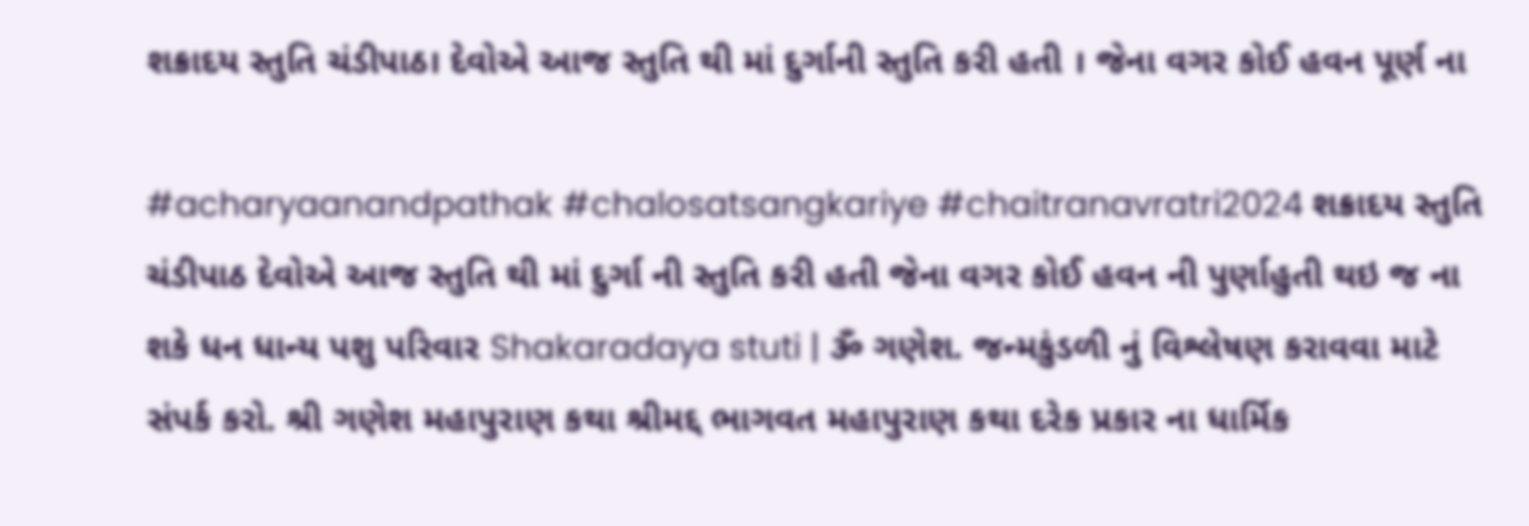શક્રાદય સ્તુતિ ચંડીપાઠ। દેવોએ આજ સ્તુતિ થી માં દુર્ગાની સ્તુતિ કરી હતી । જેના વગર કોઈ હવન પૂર્ણ ના

#acharyaanandpathak #chalosatsangkariye #chaitranavratri2024 શક્રાદય સ્તુતિ ચંડીપાઠ દેવોએ આજ સ્તુતિ થી માં દુર્ગા ની સ્તુતિ કરી હતી જેના વગર કોઈ હવન ની પુર્ણાહુતી થઇ જ ના શકે ધન ધાન્ય પશુ પરિવાર Shakaradaya stuti | ૐ ગણેશ. જન્મકુંડળી નું વિશ્લેષણ કરાવવા માટે સંપર્ક કરો. શ્રી ગણેશ મહાપુરાણ કથા શ્રીમદ્દ ભાગવત મહાપુરાણ કથા દરેક પ્રકાર ના ધાર્મિક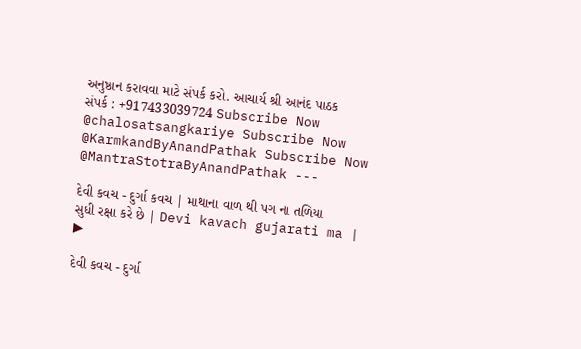અનુષ્ઠાન કરાવવા માટે સંપર્ક કરો. આચાર્ય શ્રી આનંદ પાઠક સંપર્ક : +917433039724 Subscribe Now @chalosatsangkariye Subscribe Now @KarmkandByAnandPathak Subscribe Now @MantraStotraByAnandPathak ---

દેવી કવચ - દુર્ગા કવચ | માથાના વાળ થી પગ ના તળિયા સુધી રક્ષા કરે છે | Devi kavach gujarati ma |
▶

દેવી કવચ - દુર્ગા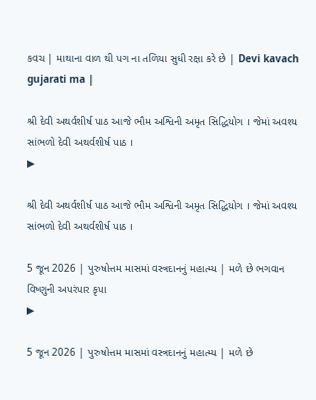કવચ | માથાના વાળ થી પગ ના તળિયા સુધી રક્ષા કરે છે | Devi kavach gujarati ma |

શ્રી દેવી અથર્વશીર્ષ પાઠ આજે ભૌમ અશ્વિની અમૃત સિદ્ધિયોગ । જેમાં અવશ્ય સાંભળો દેવી અથર્વશીર્ષ પાઠ ।
▶

શ્રી દેવી અથર્વશીર્ષ પાઠ આજે ભૌમ અશ્વિની અમૃત સિદ્ધિયોગ । જેમાં અવશ્ય સાંભળો દેવી અથર્વશીર્ષ પાઠ ।

5 જૂન 2026 | પુરુષોત્તમ માસમાં વસ્ત્રદાનનું મહાત્મ્ય | મળે છે ભગવાન વિષ્ણુની અપરંપાર કૃપા
▶

5 જૂન 2026 | પુરુષોત્તમ માસમાં વસ્ત્રદાનનું મહાત્મ્ય | મળે છે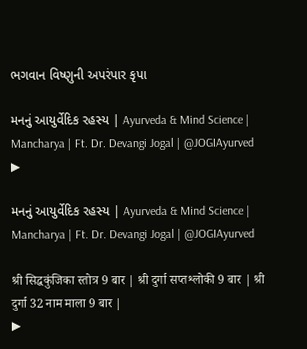ભગવાન વિષ્ણુની અપરંપાર કૃપા

મનનું આયુર્વેદિક રહસ્ય | Ayurveda & Mind Science | Mancharya | Ft. Dr. Devangi Jogal | @JOGIAyurved
▶

મનનું આયુર્વેદિક રહસ્ય | Ayurveda & Mind Science | Mancharya | Ft. Dr. Devangi Jogal | @JOGIAyurved

श्री सिद्धकुंजिका स्तोत्र 9 बार | श्री दुर्गा सप्तश्लोकी 9 बार | श्री दुर्गा 32 नाम माला 9 बार |
▶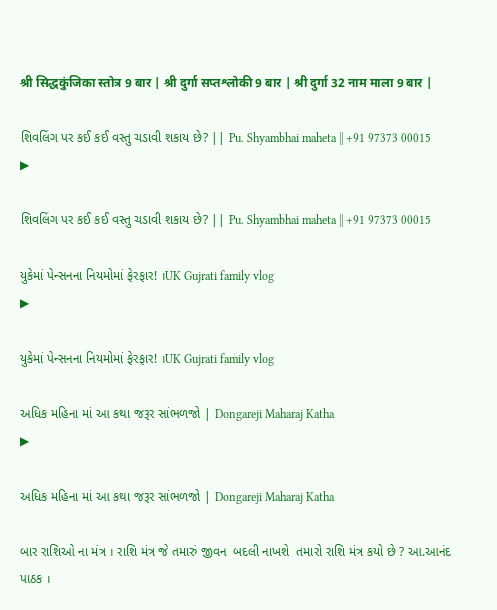श्री सिद्धकुंजिका स्तोत्र 9 बार | श्री दुर्गा सप्तश्लोकी 9 बार | श्री दुर्गा 32 नाम माला 9 बार |

શિવલિંગ પર કઈ કઈ વસ્તુ ચડાવી શકાય છે? || Pu. Shyambhai maheta || +91 97373 00015
▶

શિવલિંગ પર કઈ કઈ વસ્તુ ચડાવી શકાય છે? || Pu. Shyambhai maheta || +91 97373 00015

યુકેમાં પેન્સનના નિયમોમાં ફેરફાર! ।UK Gujrati family vlog
▶

યુકેમાં પેન્સનના નિયમોમાં ફેરફાર! ।UK Gujrati family vlog

અધિક મહિના માં આ કથા જરૂર સાંભળજો | Dongareji Maharaj Katha
▶

અધિક મહિના માં આ કથા જરૂર સાંભળજો | Dongareji Maharaj Katha

બાર રાશિઓ ના મંત્ર । રાશિ મંત્ર જે તમારું જીવન  બદલી નાખશે  તમારો રાશિ મંત્ર કયો છે ? આ.આનંદ પાઠક ।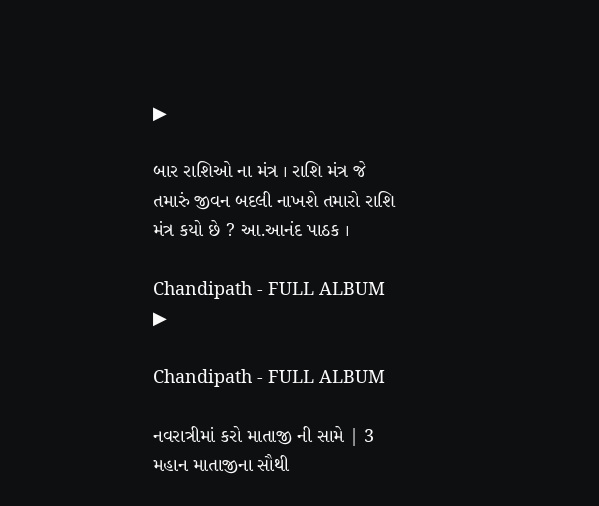▶

બાર રાશિઓ ના મંત્ર । રાશિ મંત્ર જે તમારું જીવન બદલી નાખશે તમારો રાશિ મંત્ર કયો છે ? આ.આનંદ પાઠક ।

Chandipath - FULL ALBUM
▶

Chandipath - FULL ALBUM

નવરાત્રીમાં કરો માતાજી ની સામે | 3 મહાન માતાજીના સૌથી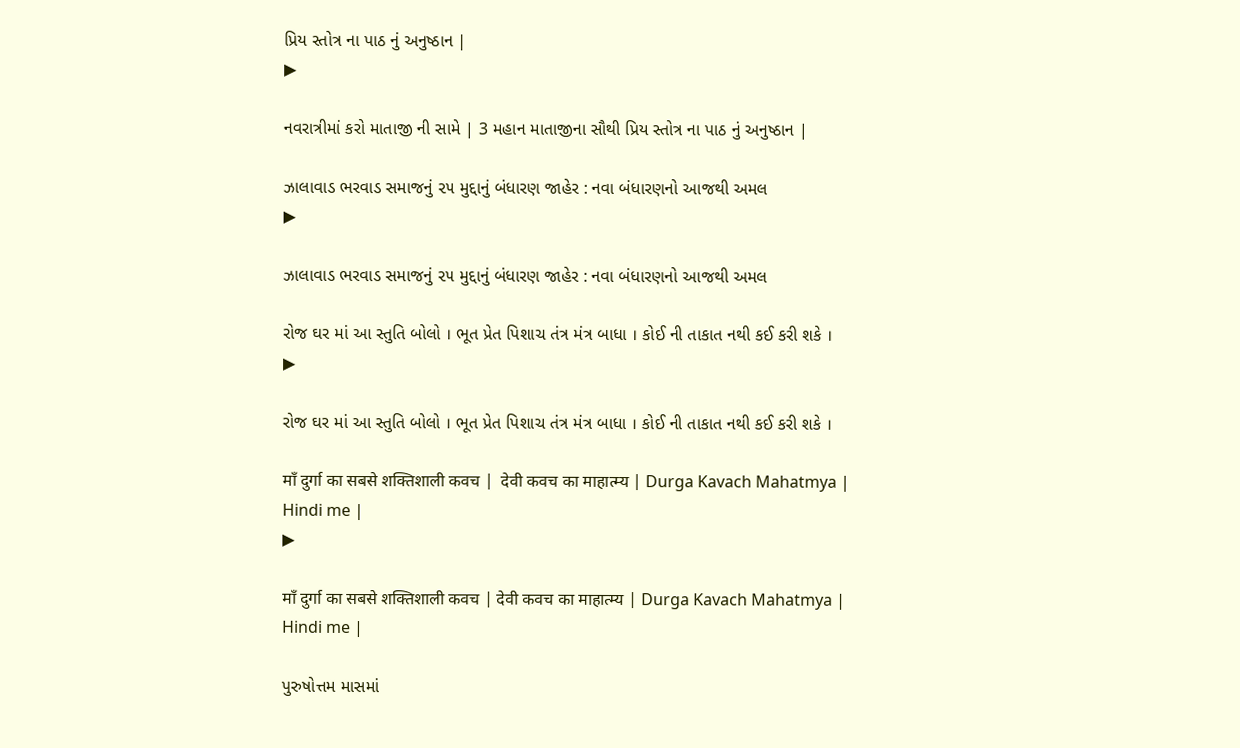પ્રિય સ્તોત્ર ના પાઠ નું અનુષ્ઠાન |
▶

નવરાત્રીમાં કરો માતાજી ની સામે | 3 મહાન માતાજીના સૌથી પ્રિય સ્તોત્ર ના પાઠ નું અનુષ્ઠાન |

ઝાલાવાડ ભરવાડ સમાજનું ૨૫ મુદ્દાનું બંધારણ જાહેર : નવા બંધારણનો આજથી અમલ
▶

ઝાલાવાડ ભરવાડ સમાજનું ૨૫ મુદ્દાનું બંધારણ જાહેર : નવા બંધારણનો આજથી અમલ

રોજ ઘર માં આ સ્તુતિ બોલો । ભૂત પ્રેત પિશાચ તંત્ર મંત્ર બાધા । કોઈ ની તાકાત નથી કઈ કરી શકે ।
▶

રોજ ઘર માં આ સ્તુતિ બોલો । ભૂત પ્રેત પિશાચ તંત્ર મંત્ર બાધા । કોઈ ની તાકાત નથી કઈ કરી શકે ।

माँ दुर्गा का सबसे शक्तिशाली कवच |  देवी कवच का माहात्म्य | Durga Kavach Mahatmya | Hindi me |
▶

माँ दुर्गा का सबसे शक्तिशाली कवच | देवी कवच का माहात्म्य | Durga Kavach Mahatmya | Hindi me |

પુરુષોત્તમ માસમાં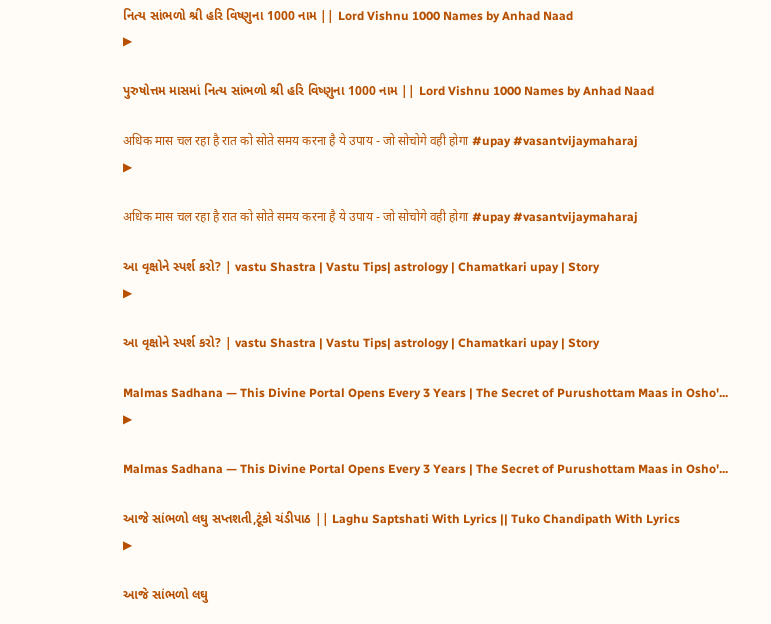નિત્ય સાંભળો શ્રી હરિ વિષ્ણુના 1000 નામ || Lord Vishnu 1000 Names by Anhad Naad
▶

પુરુષોત્તમ માસમાં નિત્ય સાંભળો શ્રી હરિ વિષ્ણુના 1000 નામ || Lord Vishnu 1000 Names by Anhad Naad

अधिक मास चल रहा है रात को सोते समय करना है ये उपाय - जो सोचोगे वही होगा #upay #vasantvijaymaharaj
▶

अधिक मास चल रहा है रात को सोते समय करना है ये उपाय - जो सोचोगे वही होगा #upay #vasantvijaymaharaj

આ વૃક્ષોને સ્પર્શ કરો? | vastu Shastra | Vastu Tips| astrology | Chamatkari upay | Story
▶

આ વૃક્ષોને સ્પર્શ કરો? | vastu Shastra | Vastu Tips| astrology | Chamatkari upay | Story

Malmas Sadhana — This Divine Portal Opens Every 3 Years | The Secret of Purushottam Maas in Osho'...
▶

Malmas Sadhana — This Divine Portal Opens Every 3 Years | The Secret of Purushottam Maas in Osho'...

આજે સાંભળો લઘુ સપ્તશતી,ટૂંકો ચંડીપાઠ || Laghu Saptshati With Lyrics || Tuko Chandipath With Lyrics
▶

આજે સાંભળો લઘુ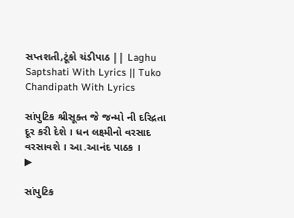સપ્તશતી,ટૂંકો ચંડીપાઠ || Laghu Saptshati With Lyrics || Tuko Chandipath With Lyrics

સાંપુટિક શ્રીસૂક્ત જે જન્મો ની દરિદ્રતા દૂર કરી દેશે । ધન લક્ષ્મીનો વરસાદ વરસાવશે । આ.આનંદ પાઠક ।
▶

સાંપુટિક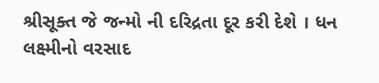શ્રીસૂક્ત જે જન્મો ની દરિદ્રતા દૂર કરી દેશે । ધન લક્ષ્મીનો વરસાદ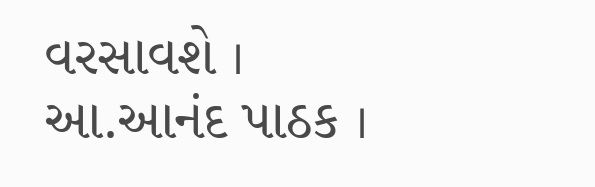વરસાવશે । આ.આનંદ પાઠક ।